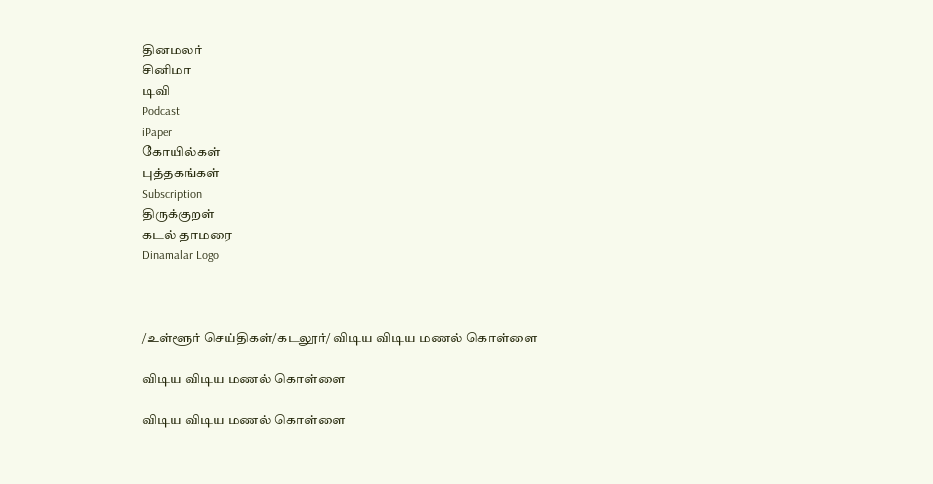தினமலர்
சினிமா
டிவி
Podcast
iPaper
கோயில்கள்
புத்தகங்கள்
Subscription
திருக்குறள்
கடல் தாமரை
Dinamalar Logo



/உள்ளூர் செய்திகள்/கடலூர்/ விடிய விடிய மணல் கொள்ளை

விடிய விடிய மணல் கொள்ளை

விடிய விடிய மணல் கொள்ளை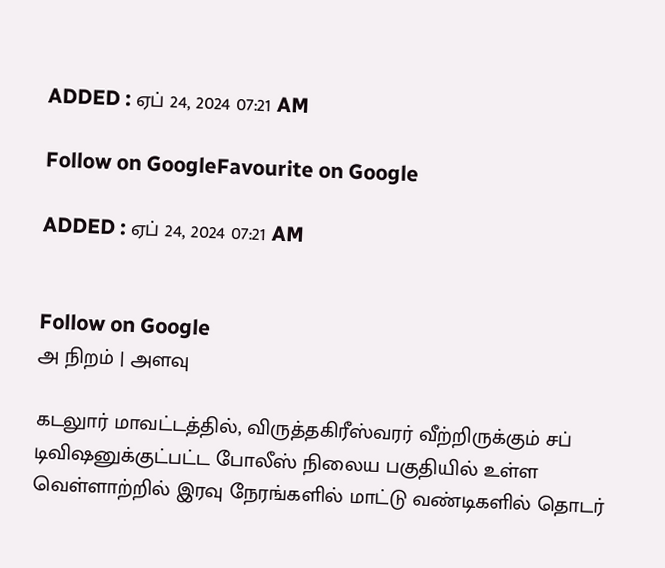ADDED : ஏப் 24, 2024 07:21 AM

Follow on GoogleFavourite on Google

ADDED : ஏப் 24, 2024 07:21 AM


Follow on Google
அ நிறம் | அளவு

கடலுார் மாவட்டத்தில், விருத்தகிரீஸ்வரர் வீற்றிருக்கும் சப் டிவிஷனுக்குட்பட்ட போலீஸ் நிலைய பகுதியில் உள்ள வெள்ளாற்றில் இரவு நேரங்களில் மாட்டு வண்டிகளில் தொடர்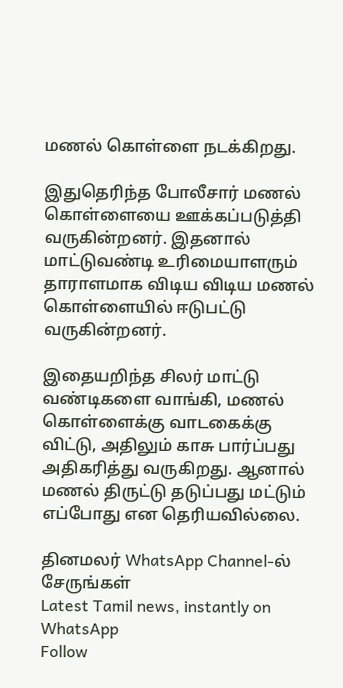மணல் கொள்ளை நடக்கிறது.

இதுதெரிந்த போலீசார் மணல் கொள்ளையை ஊக்கப்படுத்தி வருகின்றனர். இதனால் மாட்டுவண்டி உரிமையாளரும் தாராளமாக விடிய விடிய மணல் கொள்ளையில் ஈடுபட்டு வருகின்றனர்.

இதையறிந்த சிலர் மாட்டு வண்டிகளை வாங்கி, மணல் கொள்ளைக்கு வாடகைக்கு விட்டு, அதிலும் காசு பார்ப்பது அதிகரித்து வருகிறது. ஆனால் மணல் திருட்டு தடுப்பது மட்டும் எப்போது என தெரியவில்லை.

தினமலர் WhatsApp Channel-ல் சேருங்கள்
Latest Tamil news, instantly on WhatsApp
Follow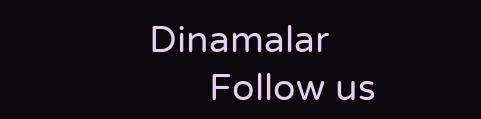Dinamalar
      Follow us